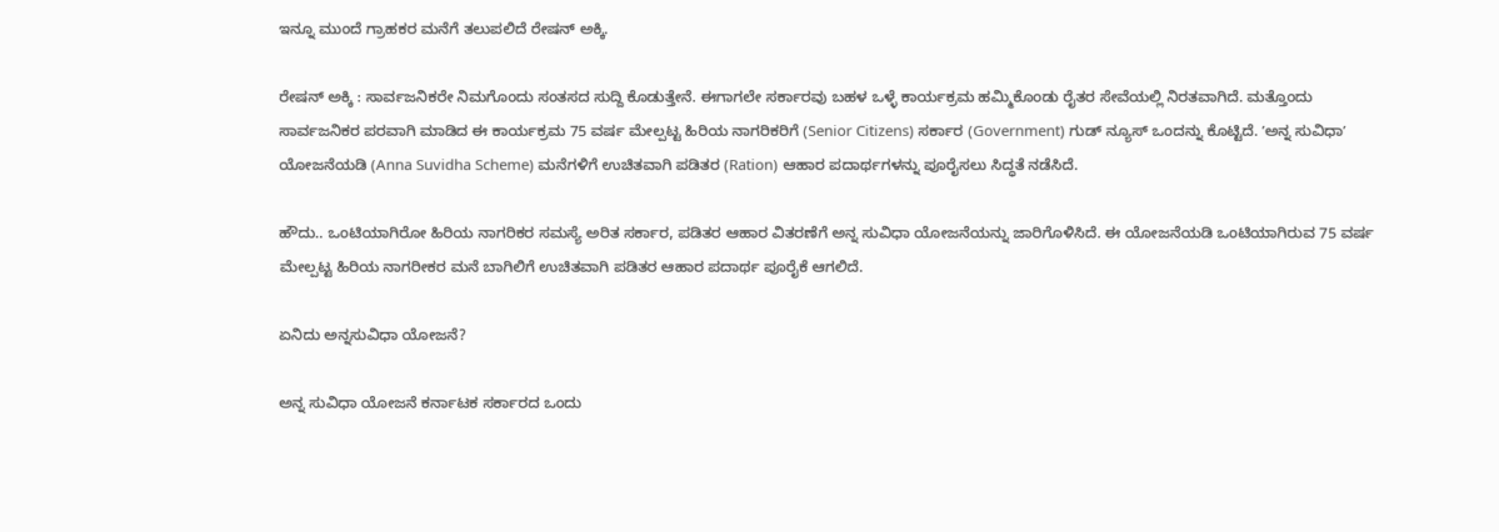ಇನ್ನೂ ಮುಂದೆ ಗ್ರಾಹಕರ ಮನೆಗೆ ತಲುಪಲಿದೆ ರೇಷನ್ ಅಕ್ಕಿ.

ರೇಷನ್ ಅಕ್ಕಿ : ಸಾರ್ವಜನಿಕರೇ ನಿಮಗೊಂದು ಸಂತಸದ ಸುದ್ದಿ ಕೊಡುತ್ತೇನೆ. ಈಗಾಗಲೇ ಸರ್ಕಾರವು ಬಹಳ ಒಳ್ಳೆ ಕಾರ್ಯಕ್ರಮ ಹಮ್ಮಿಕೊಂಡು ರೈತರ ಸೇವೆಯಲ್ಲಿ ನಿರತವಾಗಿದೆ. ಮತ್ತೊಂದು ಸಾರ್ವಜನಿಕರ ಪರವಾಗಿ ಮಾಡಿದ ಈ ಕಾರ್ಯಕ್ರಮ 75 ವರ್ಷ ಮೇಲ್ಪಟ್ಟ ಹಿರಿಯ ನಾಗರಿಕರಿಗೆ‌ (Senior Citizens) ಸರ್ಕಾರ (Government) ಗುಡ್ ನ್ಯೂಸ್ ಒಂದನ್ನು ಕೊಟ್ಟಿದೆ. ʼಅನ್ನ ಸುವಿಧಾʼ ಯೋಜನೆಯಡಿ (Anna Suvidha Scheme) ಮನೆಗಳಿಗೆ ಉಚಿತವಾಗಿ ಪಡಿತರ (Ration) ಆಹಾರ ಪದಾರ್ಥಗಳನ್ನು ಪೂರೈಸಲು ಸಿದ್ಧತೆ ನಡೆಸಿದೆ.

ಹೌದು.. ಒಂಟಿಯಾಗಿರೋ ಹಿರಿಯ ನಾಗರಿಕರ ಸಮಸ್ಯೆ ಅರಿತ ಸರ್ಕಾರ, ಪಡಿತರ ಆಹಾರ ವಿತರಣೆಗೆ ಅನ್ನ ಸುವಿಧಾ ಯೋಜನೆಯನ್ನು ಜಾರಿಗೊಳಿಸಿದೆ. ಈ ಯೋಜನೆಯಡಿ ಒಂಟಿಯಾಗಿರುವ 75 ವರ್ಷ ಮೇಲ್ಪಟ್ಟ ಹಿರಿಯ ನಾಗರೀಕರ ಮನೆ ಬಾಗಿಲಿಗೆ ಉಚಿತವಾಗಿ ಪಡಿತರ ಆಹಾರ ಪದಾರ್ಥ ಪೂರೈಕೆ ಆಗಲಿದೆ.

ಏನಿದು ಅನ್ನಸುವಿಧಾ ಯೋಜನೆ?

ಅನ್ನ ಸುವಿಧಾ ಯೋಜನೆ ಕರ್ನಾಟಕ ಸರ್ಕಾರದ ಒಂದು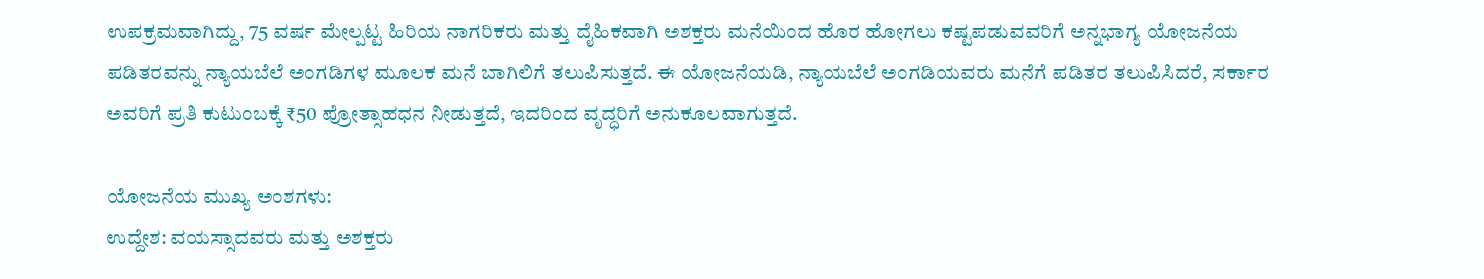ಉಪಕ್ರಮವಾಗಿದ್ದು, 75 ವರ್ಷ ಮೇಲ್ಪಟ್ಟ ಹಿರಿಯ ನಾಗರಿಕರು ಮತ್ತು ದೈಹಿಕವಾಗಿ ಅಶಕ್ತರು ಮನೆಯಿಂದ ಹೊರ ಹೋಗಲು ಕಷ್ಟಪಡುವವರಿಗೆ ಅನ್ನಭಾಗ್ಯ ಯೋಜನೆಯ ಪಡಿತರವನ್ನು ನ್ಯಾಯಬೆಲೆ ಅಂಗಡಿಗಳ ಮೂಲಕ ಮನೆ ಬಾಗಿಲಿಗೆ ತಲುಪಿಸುತ್ತದೆ. ಈ ಯೋಜನೆಯಡಿ, ನ್ಯಾಯಬೆಲೆ ಅಂಗಡಿಯವರು ಮನೆಗೆ ಪಡಿತರ ತಲುಪಿಸಿದರೆ, ಸರ್ಕಾರ ಅವರಿಗೆ ಪ್ರತಿ ಕುಟುಂಬಕ್ಕೆ ₹50 ಪ್ರೋತ್ಸಾಹಧನ ನೀಡುತ್ತದೆ, ಇದರಿಂದ ವೃದ್ಧರಿಗೆ ಅನುಕೂಲವಾಗುತ್ತದೆ.

ಯೋಜನೆಯ ಮುಖ್ಯ ಅಂಶಗಳು:
ಉದ್ದೇಶ: ವಯಸ್ಸಾದವರು ಮತ್ತು ಅಶಕ್ತರು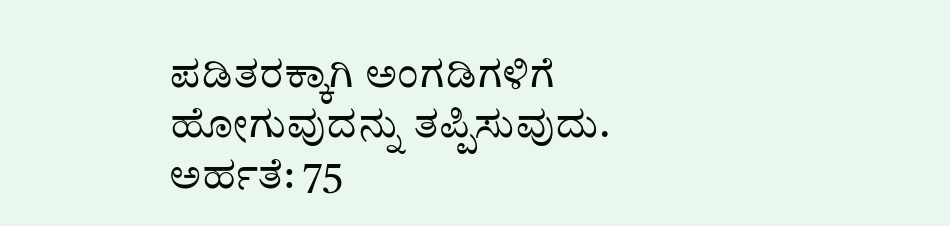ಪಡಿತರಕ್ಕಾಗಿ ಅಂಗಡಿಗಳಿಗೆ ಹೋಗುವುದನ್ನು ತಪ್ಪಿಸುವುದು.
ಅರ್ಹತೆ: 75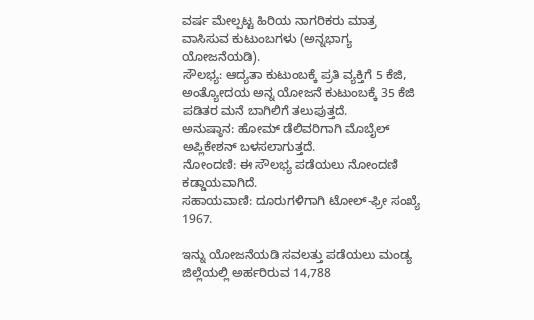ವರ್ಷ ಮೇಲ್ಪಟ್ಟ ಹಿರಿಯ ನಾಗರಿಕರು ಮಾತ್ರ ವಾಸಿಸುವ ಕುಟುಂಬಗಳು (ಅನ್ನಭಾಗ್ಯ ಯೋಜನೆಯಡಿ).
ಸೌಲಭ್ಯ: ಆದ್ಯತಾ ಕುಟುಂಬಕ್ಕೆ ಪ್ರತಿ ವ್ಯಕ್ತಿಗೆ 5 ಕೆಜಿ, ಅಂತ್ಯೋದಯ ಅನ್ನ ಯೋಜನೆ ಕುಟುಂಬಕ್ಕೆ 35 ಕೆಜಿ ಪಡಿತರ ಮನೆ ಬಾಗಿಲಿಗೆ ತಲುಪುತ್ತದೆ.
ಅನುಷ್ಠಾನ: ಹೋಮ್ ಡೆಲಿವರಿಗಾಗಿ ಮೊಬೈಲ್ ಅಪ್ಲಿಕೇಶನ್ ಬಳಸಲಾಗುತ್ತದೆ.
ನೋಂದಣಿ: ಈ ಸೌಲಭ್ಯ ಪಡೆಯಲು ನೋಂದಣಿ ಕಡ್ಡಾಯವಾಗಿದೆ.
ಸಹಾಯವಾಣಿ: ದೂರುಗಳಿಗಾಗಿ ಟೋಲ್-ಫ್ರೀ ಸಂಖ್ಯೆ 1967.

ಇನ್ನು ಯೋಜನೆಯಡಿ ಸವಲತ್ತು ಪಡೆಯಲು ಮಂಡ್ಯ ಜಿಲ್ಲೆಯಲ್ಲಿ ಅರ್ಹರಿರುವ 14,788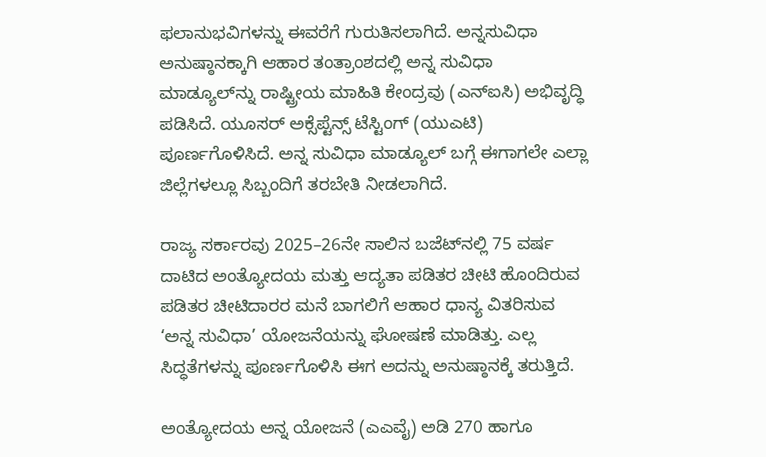ಫಲಾನುಭವಿಗಳನ್ನು ಈವರೆಗೆ ಗುರುತಿಸಲಾಗಿದೆ. ಅನ್ನಸುವಿಧಾ ಅನುಷ್ಠಾನಕ್ಕಾಗಿ ಆಹಾರ ತಂತ್ರಾಂಶದಲ್ಲಿ ಅನ್ನ ಸುವಿಧಾ ಮಾಡ್ಯೂಲ್‌ನ್ನು ರಾಷ್ಟ್ರೀಯ ಮಾಹಿತಿ ಕೇಂದ್ರವು (ಎನ್‌ಐಸಿ) ಅಭಿವೃದ್ಧಿ ಪಡಿಸಿದೆ. ಯೂಸರ್ ಅಕ್ಸೆಪ್ಟೆನ್ಸ್ ಟೆಸ್ಟಿಂಗ್ (ಯುಎಟಿ) ಪೂರ್ಣಗೊಳಿಸಿದೆ. ಅನ್ನ ಸುವಿಧಾ ಮಾಡ್ಯೂಲ್ ಬಗ್ಗೆ ಈಗಾಗಲೇ ಎಲ್ಲಾ ಜಿಲ್ಲೆಗಳಲ್ಲೂ ಸಿಬ್ಬಂದಿಗೆ ತರಬೇತಿ ನೀಡಲಾಗಿದೆ.

ರಾಜ್ಯ ಸರ್ಕಾರವು 2025–26ನೇ ಸಾಲಿನ ಬಜೆಟ್‌ನಲ್ಲಿ 75 ವರ್ಷ ದಾಟಿದ ಅಂತ್ಯೋದಯ ಮತ್ತು ಆದ್ಯತಾ ಪಡಿತರ ಚೀಟಿ ಹೊಂದಿರುವ ಪಡಿತರ ಚೀಟಿದಾರರ ಮನೆ ಬಾಗಲಿಗೆ ಆಹಾರ ಧಾನ್ಯ ವಿತರಿಸುವ ‘ಅನ್ನ ಸುವಿಧಾ’ ಯೋಜನೆಯನ್ನು ಘೋಷಣೆ ಮಾಡಿತ್ತು. ಎಲ್ಲ ಸಿದ್ಧತೆಗಳನ್ನು ಪೂರ್ಣಗೊಳಿಸಿ ಈಗ ಅದನ್ನು ಅನುಷ್ಠಾನಕ್ಕೆ ತರುತ್ತಿದೆ.

ಅಂತ್ಯೋದಯ ಅನ್ನ ಯೋಜನೆ (ಎಎವೈ) ಅಡಿ 270 ಹಾಗೂ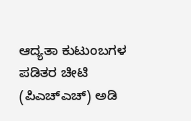ಆದ್ಯತಾ ಕುಟುಂಬಗಳ ಪಡಿತರ ಚೀಟಿ (ಪಿಎಚ್‌ಎಚ್‌) ಅಡಿ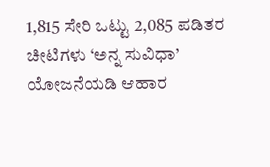1,815 ಸೇರಿ ಒಟ್ಟು 2,085 ಪಡಿತರ ಚೀಟಿಗಳು ‘ಅನ್ನ ಸುವಿಧಾ’ ಯೋಜನೆಯಡಿ ಆಹಾರ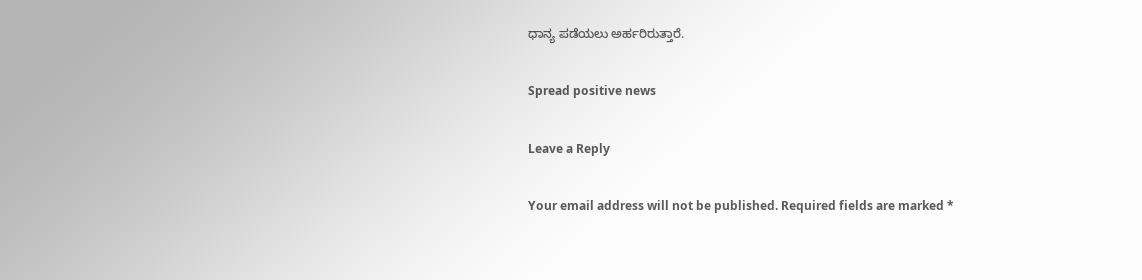ಧಾನ್ಯ ಪಡೆಯಲು ಅರ್ಹರಿರುತ್ತಾರೆ.

Spread positive news

Leave a Reply

Your email address will not be published. Required fields are marked *